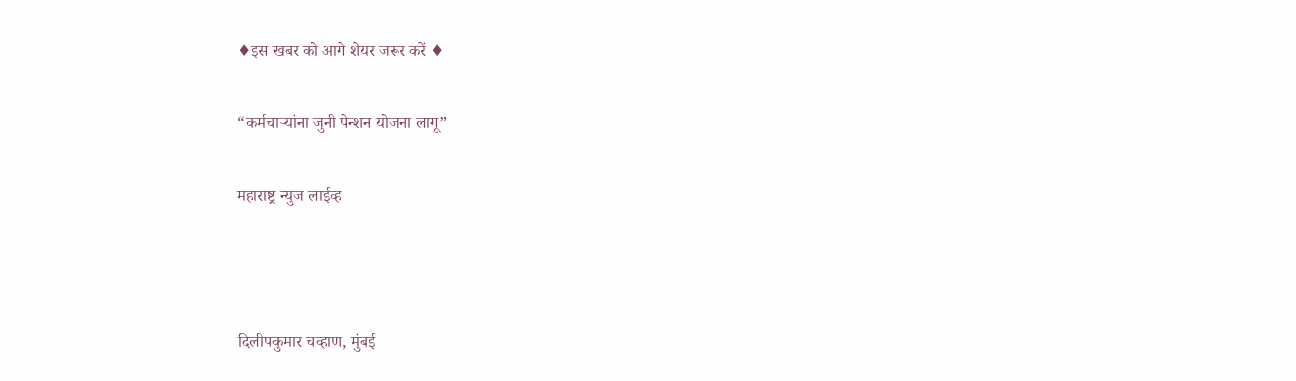♦इस खबर को आगे शेयर जरूर करें ♦

“कर्मचाऱ्यांना जुनी पेन्शन योजना लागू”

महाराष्ट्र न्युज लाईव्ह



दिलीपकुमार चव्हाण, मुंबई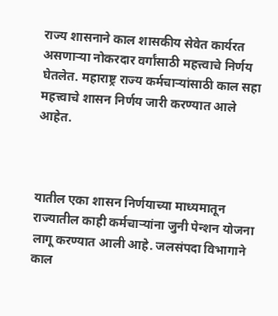राज्य शासनाने काल शासकीय सेवेत कार्यरत असणाऱ्या नोकरदार वर्गांसाठी महत्त्वाचे निर्णय घेतलेत. महाराष्ट्र राज्य कर्मचाऱ्यांसाठी काल सहा महत्त्वाचे शासन निर्णय जारी करण्यात आले आहेत.



यातील एका शासन निर्णयाच्या माध्यमातून राज्यातील काही कर्मचाऱ्यांना जुनी पेन्शन योजना लागू करण्यात आली आहे. जलसंपदा विभागाने काल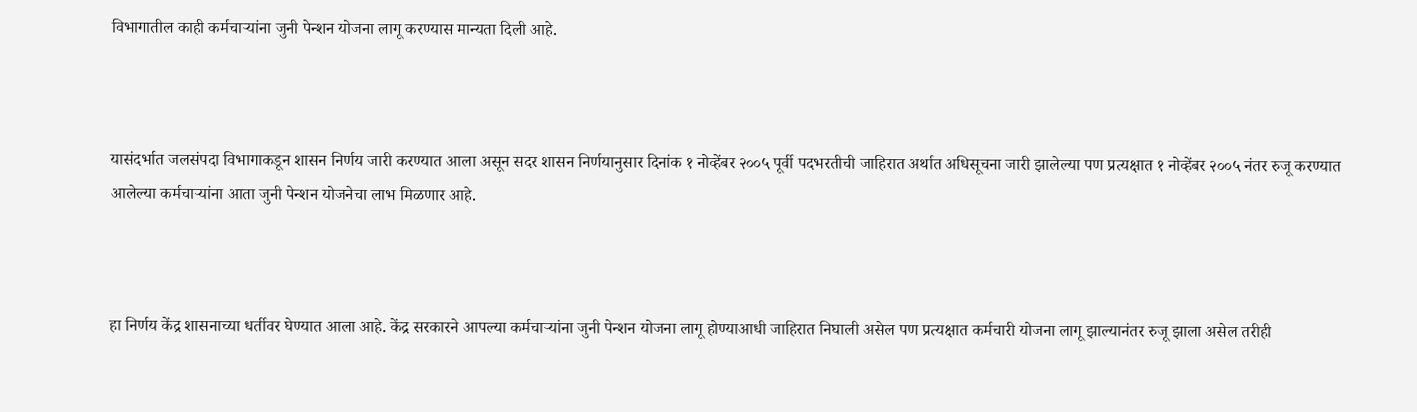विभागातील काही कर्मचाऱ्यांना जुनी पेन्शन योजना लागू करण्यास मान्यता दिली आहे.



यासंदर्भात जलसंपदा विभागाकडून शासन निर्णय जारी करण्यात आला असून सदर शासन निर्णयानुसार दिनांक १ नोव्हेंबर २००५ पूर्वी पदभरतीची जाहिरात अर्थात अधिसूचना जारी झालेल्या पण प्रत्यक्षात १ नोव्हेंबर २००५ नंतर रुजू करण्यात आलेल्या कर्मचाऱ्यांना आता जुनी पेन्शन योजनेचा लाभ मिळणार आहे.



हा निर्णय केंद्र शासनाच्या धर्तीवर घेण्यात आला आहे. केंद्र सरकारने आपल्या कर्मचाऱ्यांना जुनी पेन्शन योजना लागू होण्याआधी जाहिरात निघाली असेल पण प्रत्यक्षात कर्मचारी योजना लागू झाल्यानंतर रुजू झाला असेल तरीही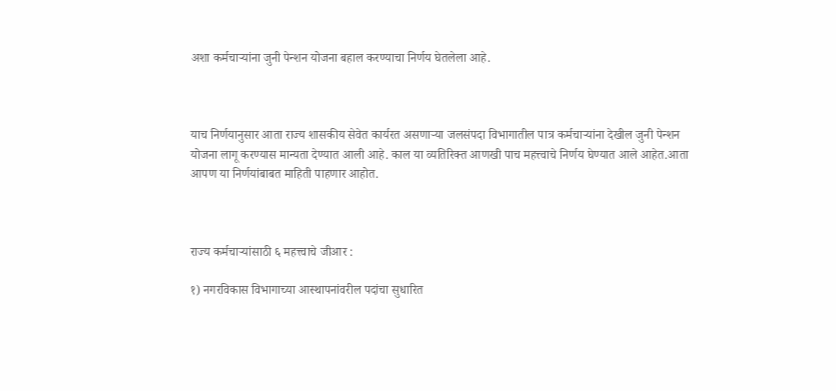अशा कर्मचाऱ्यांना जुनी पेन्शन योजना बहाल करण्याचा निर्णय घेतलेला आहे.



याच निर्णयानुसार आता राज्य शासकीय सेवेत कार्यरत असणाऱ्या जलसंपदा विभागातील पात्र कर्मचाऱ्यांना देखील जुनी पेन्शन योजना लागू करण्यास मान्यता देण्यात आली आहे. काल या व्यतिरिक्त आणखी पाच महत्त्वाचे निर्णय घेण्यात आले आहेत.आता आपण या निर्णयांबाबत माहिती पाहणार आहोत.



राज्य कर्मचाऱ्यांसाठी ६ महत्त्वाचे जीआर :

१) नगरविकास विभागाच्या आस्थापनांवरील पदांचा सुधारित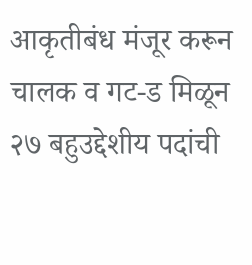आकृतीबंध मंजूर करून चालक व गट-ड मिळून २७ बहुउद्देशीय पदांची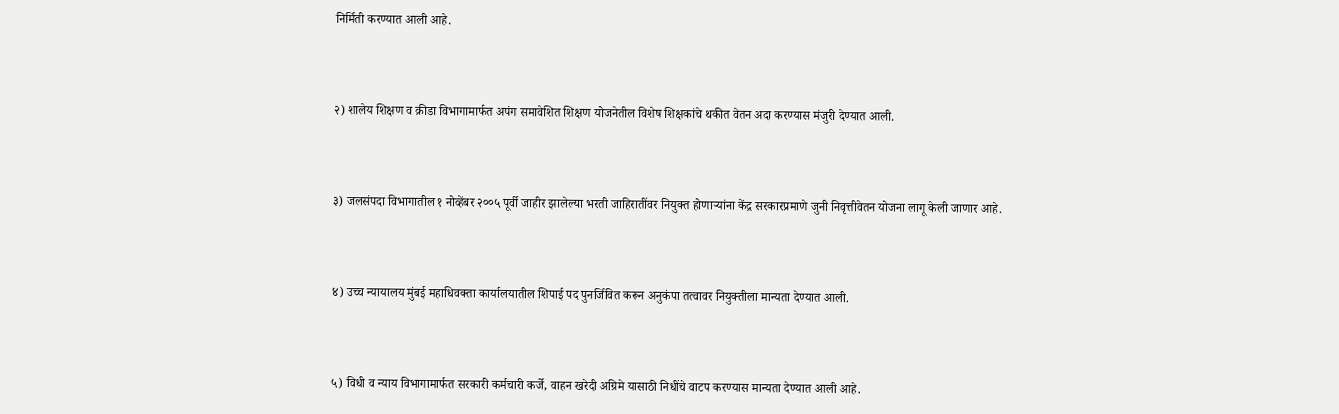निर्मिती करण्यात आली आहे.



२) शालेय शिक्षण व क्रीडा विभागामार्फत अपंग समावेशित शिक्षण योजनेतील विशेष शिक्षकांचे थकीत वेतन अदा करण्यास मंजुरी देण्यात आली.



३) जलसंपदा विभागातील १ नोव्हेंबर २००५ पूर्वी जाहीर झालेल्या भरती जाहिरातींवर नियुक्त होणाऱ्यांना केंद्र सरकारप्रमाणे जुनी निवृत्तीवेतन योजना लागू केली जाणार आहे.



४) उच्च न्यायालय मुंबई महाधिवक्ता कार्यालयातील शिपाई पद पुनर्जिवित करून अनुकंपा तत्वावर नियुक्तीला मान्यता देण्यात आली.



५) विधी व न्याय विभागामार्फत सरकारी कर्मचारी कर्जे, वाहन खरेदी अग्रिमे यासाठी निधींचे वाटप करण्यास मान्यता देण्यात आली आहे.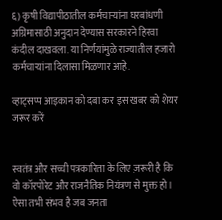६) कृषी विद्यापीठातील कर्मचाऱ्यांना घरबांधणी अग्रिमासाठी अनुदान देण्यास सरकारने हिरवा कंदील दाखवला. या निर्णयांमुळे राज्यातील हजारो कर्मचाऱ्यांना दिलासा मिळणार आहे.

व्हाट्सप्प आइकान को दबा कर इस खबर को शेयर जरूर करें


स्वतंत्र और सच्ची पत्रकारिता के लिए ज़रूरी है कि वो कॉरपोरेट और राजनैतिक नियंत्रण से मुक्त हो। ऐसा तभी संभव है जब जनता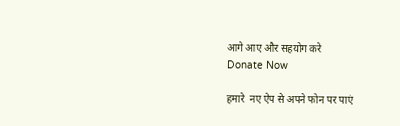आगे आए और सहयोग करे
Donate Now

हमारे  नए ऐप से अपने फोन पर पाएं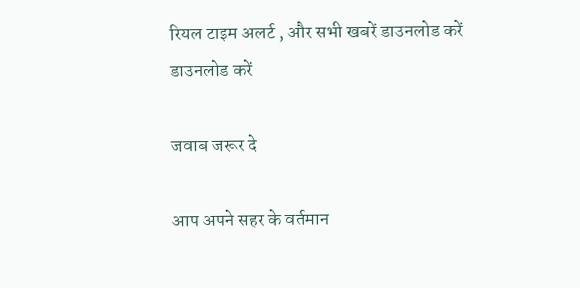रियल टाइम अलर्ट , और सभी खबरें डाउनलोड करें
डाउनलोड करें

जवाब जरूर दे

आप अपने सहर के वर्तमान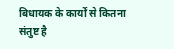बिधायक के कार्यों से कितना संतुष्ट है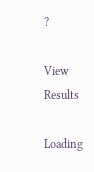?

View Results

Loading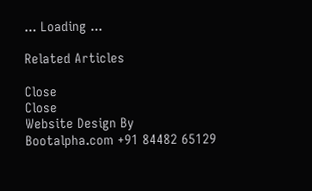... Loading ...

Related Articles

Close
Close
Website Design By Bootalpha.com +91 84482 65129